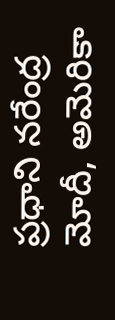ప్రధాని నరేంద్ర మోదీ, అమెరికా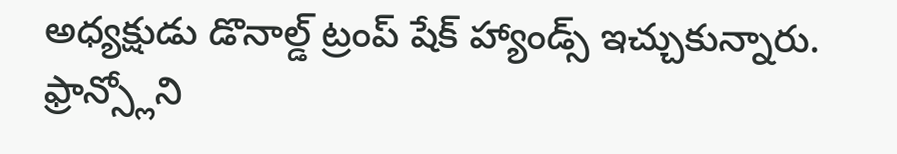అధ్యక్షుడు డొనాల్డ్ ట్రంప్ షేక్ హ్యాండ్స్ ఇచ్చుకున్నారు. ఫ్రాన్స్లోని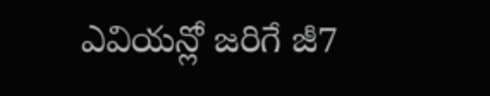ఎవియన్లో జరిగే జీ7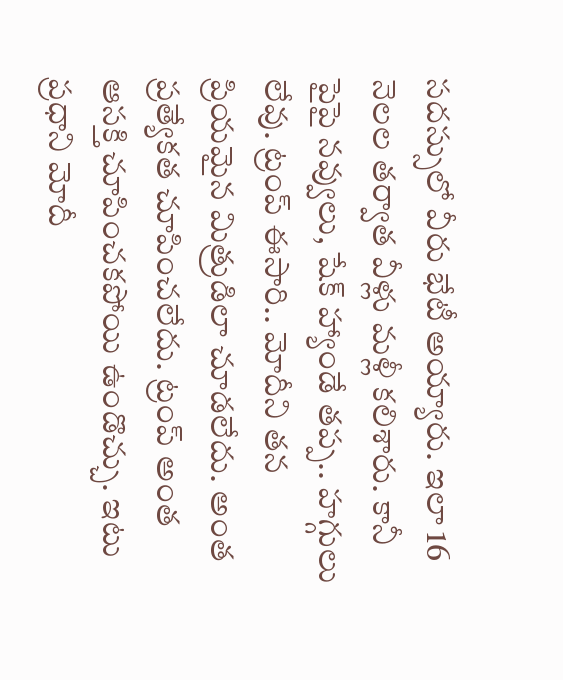సదస్సులో వీరు భేటీ అయ్యారు. ఇలా 16 నెలల తర్వాత వీళ్లు మళ్లీ కలిశారు. కానీ పైపై నవ్వులు, షేక్ హ్యాండే తప్ప.. హగ్గులు లేవు. ట్రంప్ ఈసారి.. మోదీని తన ప్రియమైన మిత్రుడిలా చూడలేదు. అంత ప్రత్యేకత చూపించలేదు. ట్రంప్ అంత ఆసక్తి చూపించకపోయి ఉండొచ్చు. ఇటు ప్రధాని మోదీ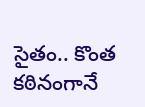సైతం.. కొంత కఠినంగానే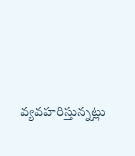వ్యవహరిస్తున్నట్లు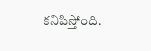కనిపిస్తోంది.